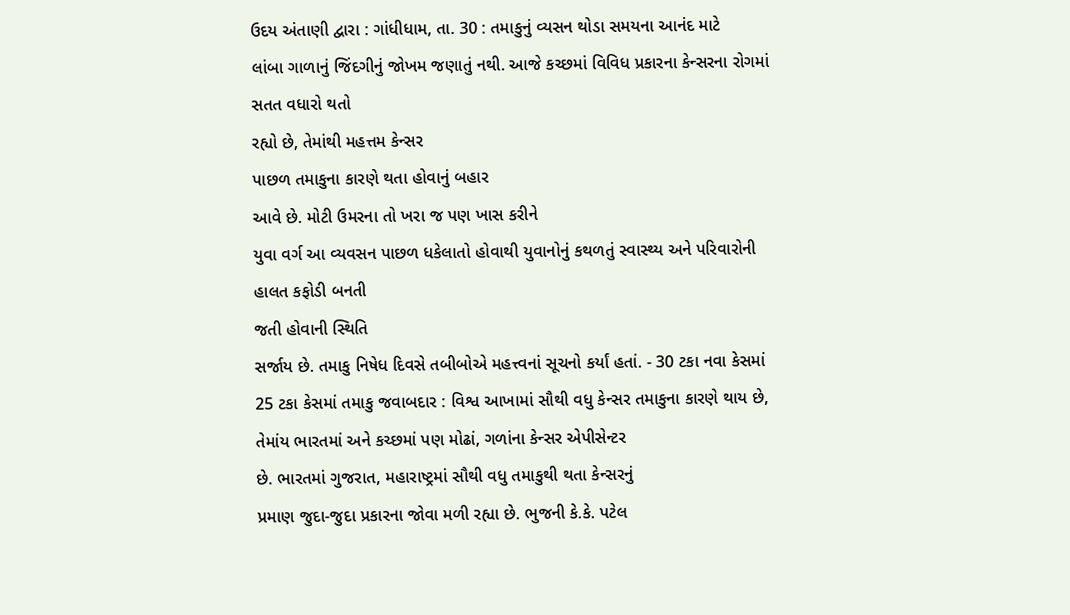ઉદય અંતાણી દ્વારા : ગાંધીધામ, તા. 30 : તમાકુનું વ્યસન થોડા સમયના આનંદ માટે
લાંબા ગાળાનું જિંદગીનું જોખમ જણાતું નથી. આજે કચ્છમાં વિવિધ પ્રકારના કેન્સરના રોગમાં સતત વધારો થતો
રહ્યો છે, તેમાંથી મહત્તમ કેન્સર
પાછળ તમાકુના કારણે થતા હોવાનું બહાર
આવે છે. મોટી ઉમરના તો ખરા જ પણ ખાસ કરીને
યુવા વર્ગ આ વ્યવસન પાછળ ધકેલાતો હોવાથી યુવાનોનું કથળતું સ્વાસ્થ્ય અને પરિવારોની હાલત કફોડી બનતી
જતી હોવાની સ્થિતિ
સર્જાય છે. તમાકુ નિષેધ દિવસે તબીબોએ મહત્ત્વનાં સૂચનો કર્યાં હતાં. - 30 ટકા નવા કેસમાં 25 ટકા કેસમાં તમાકુ જવાબદાર : વિશ્વ આખામાં સૌથી વધુ કેન્સર તમાકુના કારણે થાય છે, તેમાંય ભારતમાં અને કચ્છમાં પણ મોઢાં, ગળાંના કેન્સર એપીસેન્ટર
છે. ભારતમાં ગુજરાત, મહારાષ્ટ્રમાં સૌથી વધુ તમાકુથી થતા કેન્સરનું
પ્રમાણ જુદા-જુદા પ્રકારના જોવા મળી રહ્યા છે. ભુજની કે.કે. પટેલ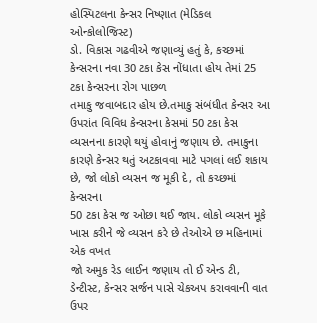હોસ્પિટલના કેન્સર નિષ્ણાત (મેડિકલ ઓન્કોલોજિસ્ટ)
ડો. વિકાસ ગઢવીએ જણાવ્યું હતું કે, કચ્છમાં કેન્સરના નવા 30 ટકા કેસ નોંધાતા હોય તેમાં 25 ટકા કેન્સરના રોગ પાછળ
તમાકુ જવાબદાર હોય છે.તમાકુ સંબંધીત કેન્સર આ ઉપરાંત વિવિધ કેન્સરના કેસમાં 50 ટકા કેસ વ્યસનના કારણે થયું હોવાનું જણાય છે. તમાકુના
કારણે કેન્સર થતું અટકાવવા માટે પગલાં લઈ શકાય
છે, જો લોકો વ્યસન જ મૂકી દે, તો કચ્છમાં કેન્સરના
50 ટકા કેસ જ ઓછા થઈ જાય. લોકો વ્યસન મૂકે ખાસ કરીને જે વ્યસન કરે છે તેઓએ છ મહિનામાં એક વખત
જો અમુક રેડ લાઈન જણાય તો ઈ એન્ડ ટી, ડેન્ટીસ્ટ, કેન્સર સર્જન પાસે ચેકઅપ કરાવવાની વાત ઉપર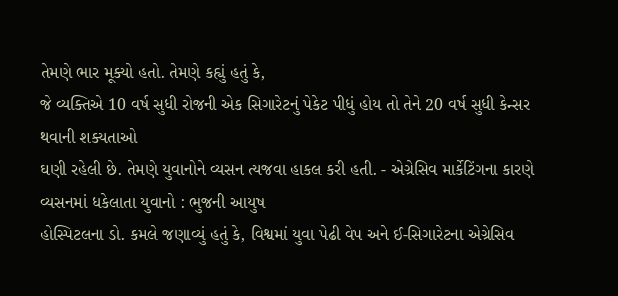તેમણે ભાર મૂક્યો હતો. તેમણે કહ્યું હતું કે,
જે વ્યક્તિએ 10 વર્ષ સુધી રોજની એક સિગારેટનું પેકેટ પીધું હોય તો તેને 20 વર્ષ સુધી કેન્સર થવાની શક્યતાઓ
ઘણી રહેલી છે. તેમણે યુવાનોને વ્યસન ત્યજવા હાકલ કરી હતી. - એગ્રેસિવ માર્કેટિંગના કારણે વ્યસનમાં ધકેલાતા યુવાનો : ભુજની આયુષ
હોસ્પિટલના ડો. કમલે જણાવ્યું હતું કે, વિશ્વમાં યુવા પેઢી વેપ અને ઈ-સિગારેટના એગ્રેસિવ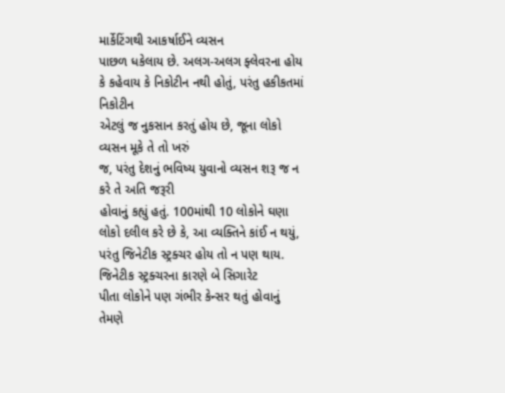માર્કેટિંગથી આકર્ષાઈને વ્યસન
પાછળ ધકેલાય છે. અલગ-અલગ ફ્લેવરના હોય કે કહેવાય કે નિકોટીન નથી હોતું, પરંતુ હકીકતમાં નિકોટીન
એટલું જ નુકસાન કરતું હોય છે, જૂના લોકો વ્યસન મૂકે તે તો ખરું
જ, પરંતુ દેશનું ભવિષ્ય યુવાનો વ્યસન શરૂ જ ન કરે તે અતિ જરૂરી
હોવાનું કહ્યું હતું. 100માંથી 10 લોકોને ઘણા લોકો દલીલ કરે છે કે, આ વ્યક્તિને કાંઈ ન થયું, પરંતુ જિનેટીક સ્ટ્રક્ચર હોય તો ન પણ થાય. જિનેટીક સ્ટ્રક્ચરના કારણે બે સિગારેટ
પીતા લોકોને પણ ગંભીર કેન્સર થતું હોવાનું તેમણે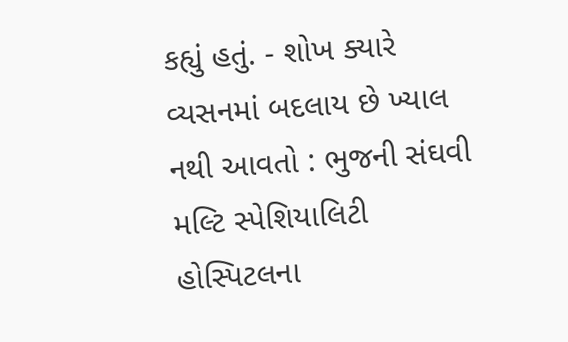કહ્યું હતું. - શોખ ક્યારે
વ્યસનમાં બદલાય છે ખ્યાલ નથી આવતો : ભુજની સંઘવી મલ્ટિ સ્પેશિયાલિટી હોસ્પિટલના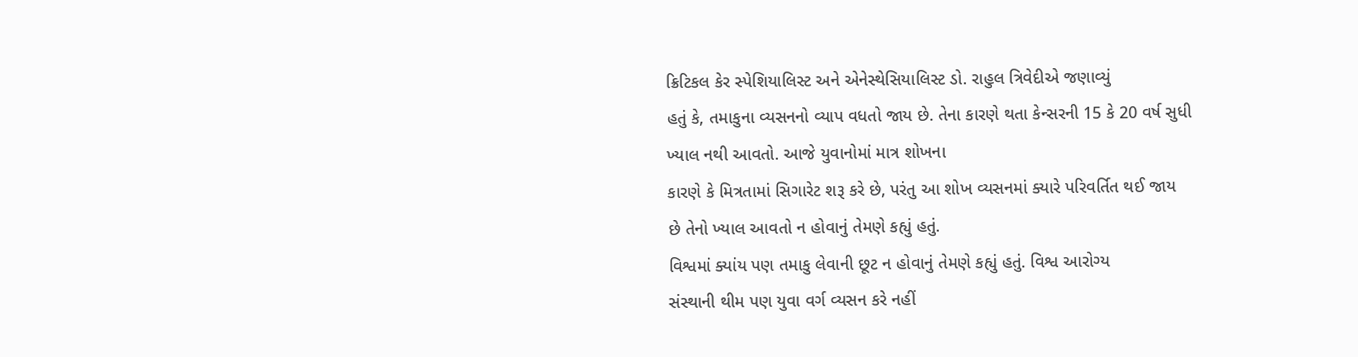ક્રિટિકલ કેર સ્પેશિયાલિસ્ટ અને એનેસ્થેસિયાલિસ્ટ ડો. રાહુલ ત્રિવેદીએ જણાવ્યું
હતું કે, તમાકુના વ્યસનનો વ્યાપ વધતો જાય છે. તેના કારણે થતા કેન્સરની 15 કે 20 વર્ષ સુધી
ખ્યાલ નથી આવતો. આજે યુવાનોમાં માત્ર શોખના
કારણે કે મિત્રતામાં સિગારેટ શરૂ કરે છે, પરંતુ આ શોખ વ્યસનમાં ક્યારે પરિવર્તિત થઈ જાય
છે તેનો ખ્યાલ આવતો ન હોવાનું તેમણે કહ્યું હતું.
વિશ્વમાં ક્યાંય પણ તમાકુ લેવાની છૂટ ન હોવાનું તેમણે કહ્યું હતું. વિશ્વ આરોગ્ય
સંસ્થાની થીમ પણ યુવા વર્ગ વ્યસન કરે નહીં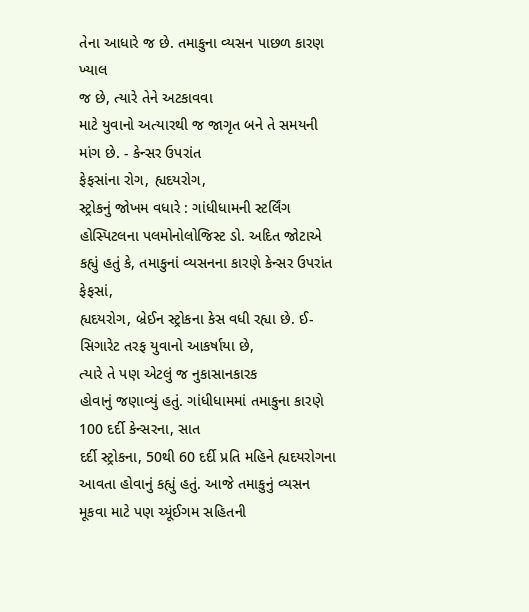તેના આધારે જ છે. તમાકુના વ્યસન પાછળ કારણ ખ્યાલ
જ છે, ત્યારે તેને અટકાવવા
માટે યુવાનો અત્યારથી જ જાગૃત બને તે સમયની
માંગ છે. - કેન્સર ઉપરાંત
ફેફસાંના રોગ, હ્યદયરોગ,
સ્ટ્રોકનું જોખમ વધારે : ગાંધીધામની સ્ટર્લિંગ હોસ્પિટલના પલમોનોલોજિસ્ટ ડો. અદિત જોટાએ કહ્યું હતું કે, તમાકુનાં વ્યસનના કારણે કેન્સર ઉપરાંત ફેફસાં,
હ્યદયરોગ, બ્રેઈન સ્ટ્રોકના કેસ વધી રહ્યા છે. ઈ-સિગારેટ તરફ યુવાનો આકર્ષાયા છે,
ત્યારે તે પણ એટલું જ નુકાસાનકારક
હોવાનું જણાવ્યું હતું. ગાંધીધામમાં તમાકુના કારણે 100 દર્દી કેન્સરના, સાત
દર્દી સ્ટ્રોકના, 50થી 60 દર્દી પ્રતિ મહિને હ્યદયરોગના આવતા હોવાનું કહ્યું હતું. આજે તમાકુનું વ્યસન મૂકવા માટે પણ ચ્યૂંઈગમ સહિતની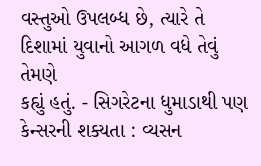વસ્તુઓ ઉપલબ્ધ છે, ત્યારે તે દિશામાં યુવાનો આગળ વધે તેવું તેમણે
કહ્યું હતું. - સિગરેટના ધુમાડાથી પણ કેન્સરની શક્યતા : વ્યસન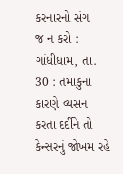કરનારનો સંગ
જ ન કરો : ગાંધીધામ, તા. 30 : તમાકુના કારણે વ્યસન
કરતા દર્દીને તો કેન્સરનું જોખમ રહે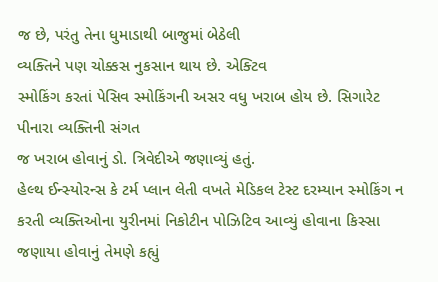જ છે, પરંતુ તેના ધુમાડાથી બાજુમાં બેઠેલી
વ્યક્તિને પણ ચોક્કસ નુકસાન થાય છે. એક્ટિવ
સ્મોકિંગ કરતાં પેસિવ સ્મોકિંગની અસર વધુ ખરાબ હોય છે. સિગારેટ પીનારા વ્યક્તિની સંગત
જ ખરાબ હોવાનું ડો. ત્રિવેદીએ જણાવ્યું હતું.
હેલ્થ ઈન્સ્યોરન્સ કે ટર્મ પ્લાન લેતી વખતે મેડિકલ ટેસ્ટ દરમ્યાન સ્મોકિંગ ન
કરતી વ્યક્તિઓના યુરીનમાં નિકોટીન પોઝિટિવ આવ્યું હોવાના કિસ્સા જણાયા હોવાનું તેમણે કહ્યું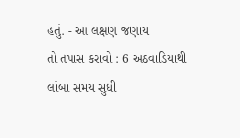હતું. - આ લક્ષણ જણાય
તો તપાસ કરાવો : 6 અઠવાડિયાથી
લાંબા સમય સુધી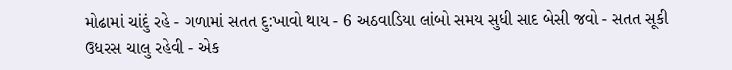મોઢામાં ચાંદું રહે - ગળામાં સતત દુ:ખાવો થાય - 6 અઠવાડિયા લાંબો સમય સુધી સાદ બેસી જવો - સતત સૂકી ઉધરસ ચાલુ રહેવી - એક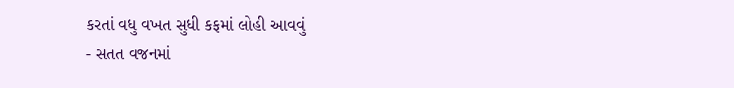કરતાં વધુ વખત સુધી કફમાં લોહી આવવું
- સતત વજનમાં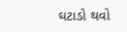ઘટાડો થવો